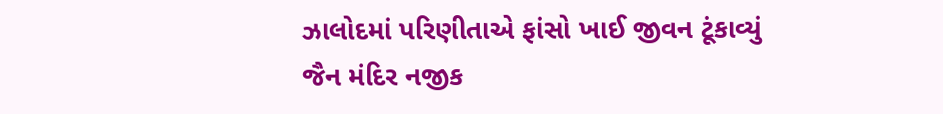ઝાલોદમાં પરિણીતાએ ફાંસો ખાઈ જીવન ટૂંકાવ્યું જૈન મંદિર નજીક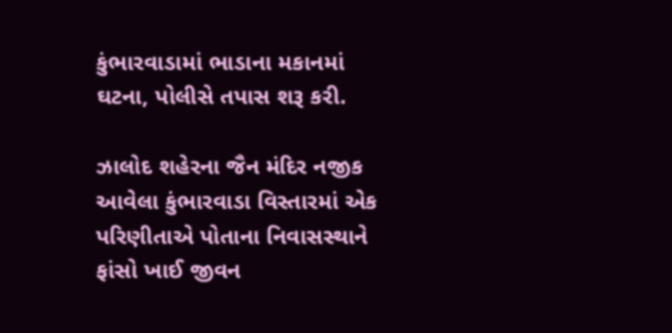કુંભારવાડામાં ભાડાના મકાનમાં ઘટના, પોલીસે તપાસ શરૂ કરી.

ઝાલોદ શહેરના જૈન મંદિર નજીક આવેલા કુંભારવાડા વિસ્તારમાં એક પરિણીતાએ પોતાના નિવાસસ્થાને ફાંસો ખાઈ જીવન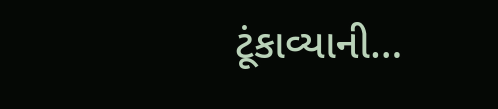ટૂંકાવ્યાની…